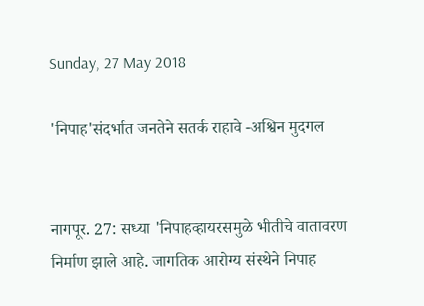Sunday, 27 May 2018

'निपाह'संदर्भात जनतेने सतर्क राहावे -अश्विन मुदगल


नागपूर. 27: सध्या 'निपाहव्हायरसमुळे भीतीचे वातावरण निर्माण झाले आहे. जागतिक आरोग्य संस्थेने निपाह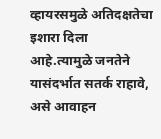व्हायरसमुळे अतिदक्षतेचा इशारा दिला आहे.त्यामुळे जनतेने यासंदर्भात सतर्क राहावे, असे आवाहन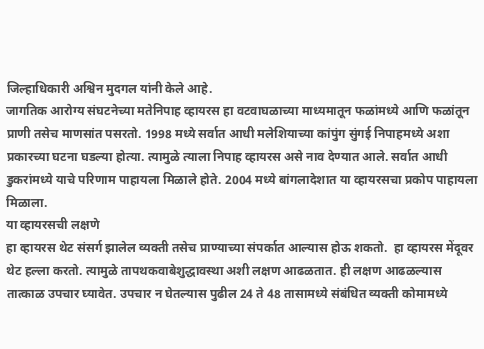जिल्हाधिकारी अश्विन मुदगल यांनी केले आहे.
जागतिक आरोग्य संघटनेच्या मतेनिपाह व्हायरस हा वटवाघळाच्या माध्यमातून फळांमध्ये आणि फळांतून प्राणी तसेच माणसांत पसरतो. 1998 मध्ये सर्वात आधी मलेशियाच्या कांपुंग सुंगई निपाहमध्ये अशा प्रकारच्या घटना घडल्या होत्या. त्यामुळे त्याला निपाह व्हायरस असे नाव देण्यात आले. सर्वात आधी डुकरांमध्ये याचे परिणाम पाहायला मिळाले होते. 2004 मध्ये बांगलादेशात या व्हायरसचा प्रकोप पाहायला मिळाला.
या व्हायरसची लक्षणे
हा व्हायरस थेट संसर्ग झालेल व्यक्ती तसेच प्राण्याच्या संपर्कात आल्यास होऊ शकतो.  हा व्हायरस मेंदूवर थेट हल्ला करतो. त्यामुळे तापथकवाबेशुद्धावस्था अशी लक्षण आढळतात. ही लक्षण आढळल्यास  तात्काळ उपचार घ्यावेत. उपचार न घेतल्यास पुढील 24 ते 48 तासामध्ये संबंधित व्यक्ती कोमामध्ये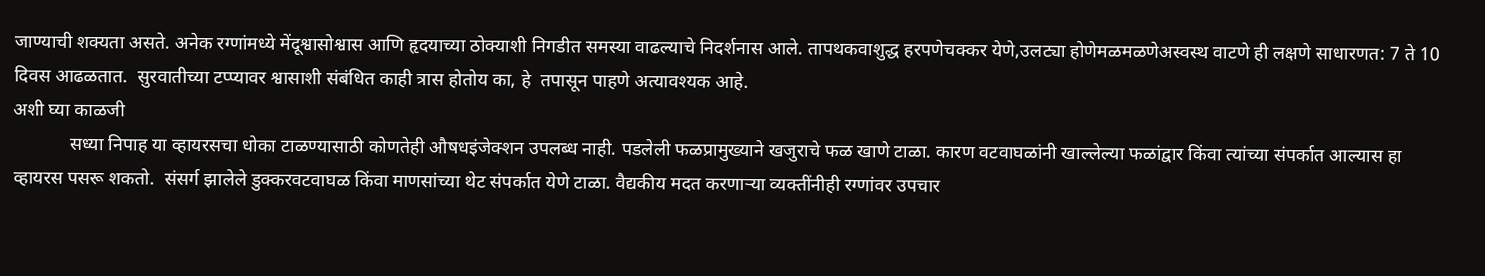जाण्याची शक्यता असते. अनेक रग्णांमध्ये मेंदूश्वासोश्वास आणि हृदयाच्या ठोक्याशी निगडीत समस्या वाढल्याचे निदर्शनास आले. तापथकवाशुद्ध हरपणेचक्कर येणे,उलट्या होणेमळमळणेअस्वस्थ वाटणे ही लक्षणे साधारणत: 7 ते 10 दिवस आढळतात.  सुरवातीच्या टप्प्यावर श्वासाशी संबंधित काही त्रास होतोय का, हे  तपासून पाहणे अत्यावश्यक आहे.
अशी घ्या काळजी
            सध्या निपाह या व्हायरसचा धोका टाळण्यासाठी कोणतेही औषधइंजेक्शन उपलब्ध नाही. पडलेली फळप्रामुख्याने खजुराचे फळ खाणे टाळा. कारण वटवाघळांनी खाल्लेल्या फळांद्वार किंवा त्यांच्या संपर्कात आल्यास हा व्हायरस पसरू शकतो.  संसर्ग झालेले डुक्करवटवाघळ किंवा माणसांच्या थेट संपर्कात येणे टाळा. वैद्यकीय मदत करणाऱ्या व्यक्तींनीही रग्णांवर उपचार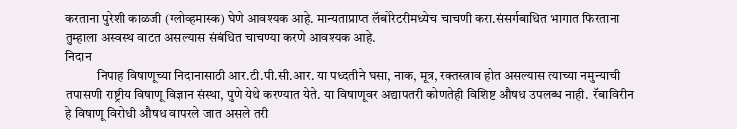करताना पुरेशी काळजी (ग्लोव्हमास्क) घेणे आवश्यक आहे. मान्यताप्राप्त लॅबोरेटरीमध्येच चाचणी करा.संसर्गबाधित भागात फिरताना तुम्हाला अस्वस्थ वाटत असल्यास संबंधित चाचण्या करणे आवश्यक आहे.
निदान
            निपाह विषाणूच्या निदानासाठी आर.टी.पी.सी.आर. या पध्दतीने घसा, नाक, मूत्र, रक्तस्त्राव होत असल्यास त्याच्या नमुन्याची तपासणी राष्ट्रीय विषाणू विज्ञान संस्था, पुणे येथे करण्यात येते. या विषाणूवर अद्यापतरी कोणतेही विशिष्ट औषध उपलब्ध नाही.  रॅबाविरीन हे विषाणू विरोधी औषध वापरले जात असले तरी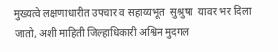मुख्यत्वे लक्षणाधारीत उपचार व सहाय्यभूत  सुश्रुषा  यावर भर दिला जातो, अशी माहिती जिल्हाधिकारी अश्विन मुदगल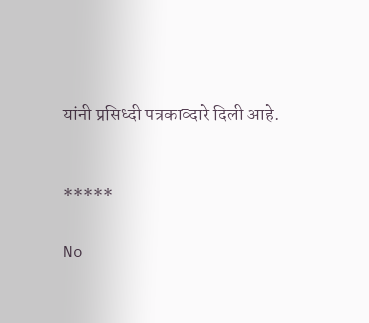यांनी प्रसिध्दी पत्रकाव्दारे दिली आहे.


*****

No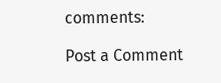comments:

Post a Comment